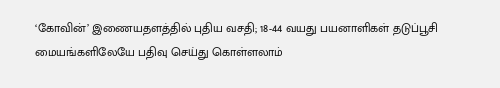‘கோவின்’ இணையதளத்தில் புதிய வசதி; 18-44 வயது பயனாளிகள் தடுப்பூசி மையங்களிலேயே பதிவு செய்து கொள்ளலாம்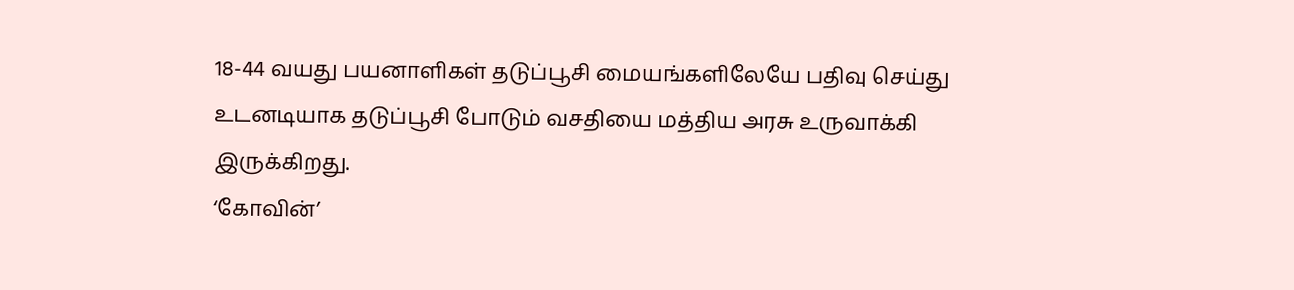18-44 வயது பயனாளிகள் தடுப்பூசி மையங்களிலேயே பதிவு செய்து உடனடியாக தடுப்பூசி போடும் வசதியை மத்திய அரசு உருவாக்கி இருக்கிறது.
‘கோவின்’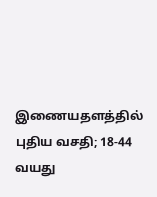இணையதளத்தில் புதிய வசதி; 18-44 வயது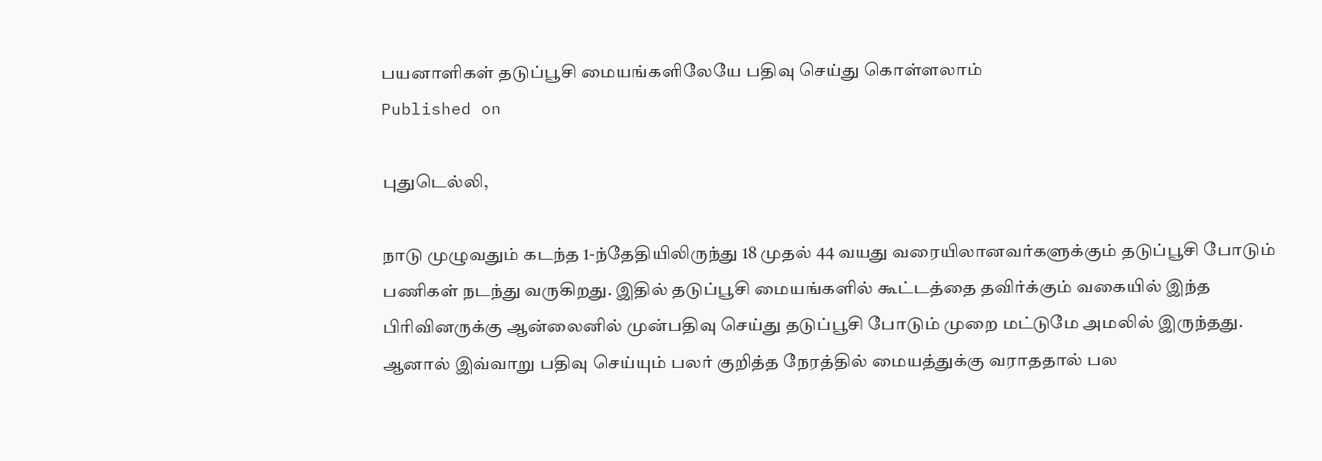பயனாளிகள் தடுப்பூசி மையங்களிலேயே பதிவு செய்து கொள்ளலாம்
Published on

புதுடெல்லி,

நாடு முழுவதும் கடந்த 1-ந்தேதியிலிருந்து 18 முதல் 44 வயது வரையிலானவர்களுக்கும் தடுப்பூசி போடும் பணிகள் நடந்து வருகிறது. இதில் தடுப்பூசி மையங்களில் கூட்டத்தை தவிர்க்கும் வகையில் இந்த பிரிவினருக்கு ஆன்லைனில் முன்பதிவு செய்து தடுப்பூசி போடும் முறை மட்டுமே அமலில் இருந்தது. ஆனால் இவ்வாறு பதிவு செய்யும் பலர் குறித்த நேரத்தில் மையத்துக்கு வராததால் பல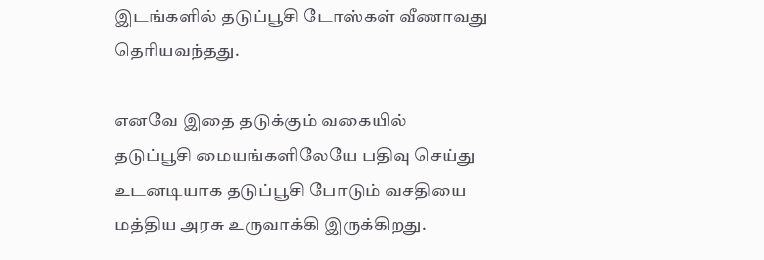இடங்களில் தடுப்பூசி டோஸ்கள் வீணாவது தெரியவந்தது.

எனவே இதை தடுக்கும் வகையில் தடுப்பூசி மையங்களிலேயே பதிவு செய்து உடனடியாக தடுப்பூசி போடும் வசதியை மத்திய அரசு உருவாக்கி இருக்கிறது.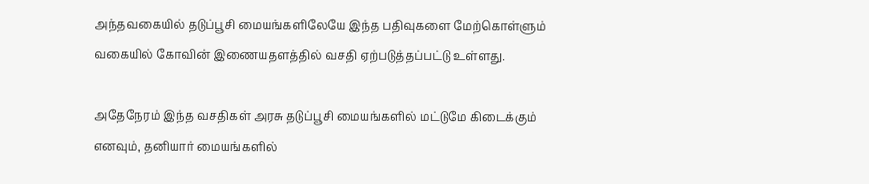அந்தவகையில் தடுப்பூசி மையங்களிலேயே இந்த பதிவுகளை மேற்கொள்ளும் வகையில் கோவின் இணையதளத்தில் வசதி ஏற்படுத்தப்பட்டு உள்ளது.

அதேநேரம் இந்த வசதிகள் அரசு தடுப்பூசி மையங்களில் மட்டுமே கிடைக்கும் எனவும், தனியார் மையங்களில்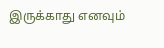இருக்காது எனவும்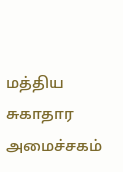மத்திய சுகாதார அமைச்சகம்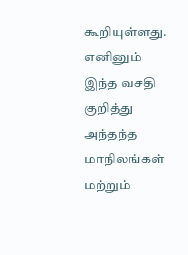கூறியுள்ளது. எனினும் இந்த வசதி குறித்து அந்தந்த மாநிலங்கள் மற்றும்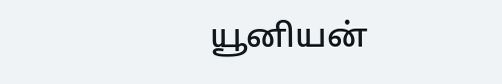யூனியன்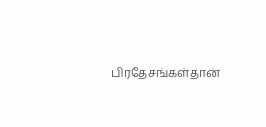பிரதேசங்கள்தான்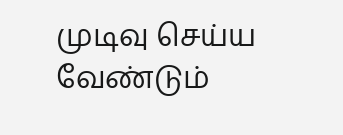முடிவு செய்ய வேண்டும்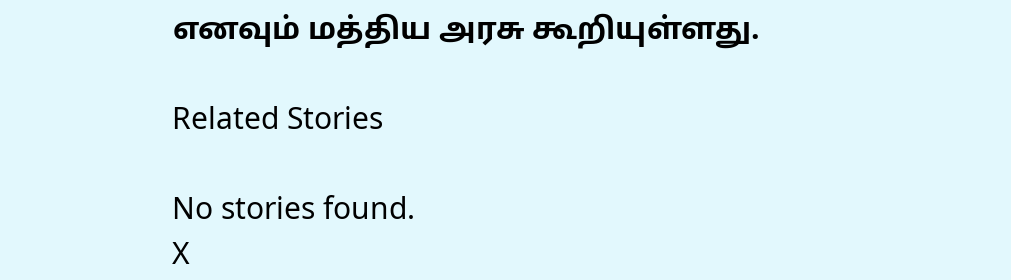எனவும் மத்திய அரசு கூறியுள்ளது.

Related Stories

No stories found.
X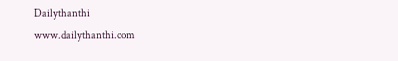Dailythanthi
www.dailythanthi.com